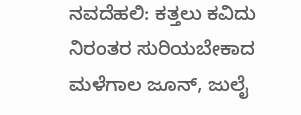ನವದೆಹಲಿ: ಕತ್ತಲು ಕವಿದು ನಿರಂತರ ಸುರಿಯಬೇಕಾದ ಮಳೆಗಾಲ ಜೂನ್, ಜುಲೈ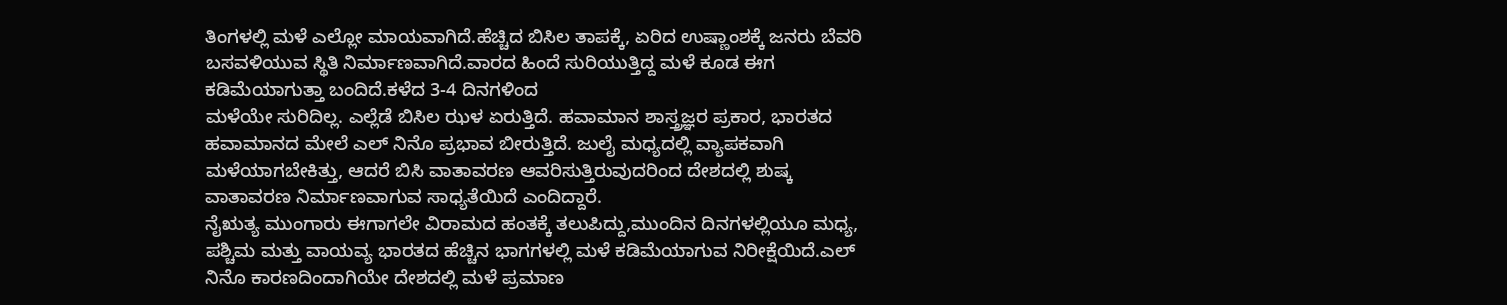ತಿಂಗಳಲ್ಲಿ ಮಳೆ ಎಲ್ಲೋ ಮಾಯವಾಗಿದೆ.ಹೆಚ್ಚಿದ ಬಿಸಿಲ ತಾಪಕ್ಕೆ, ಏರಿದ ಉಷ್ಣಾಂಶಕ್ಕೆ ಜನರು ಬೆವರಿ ಬಸವಳಿಯುವ ಸ್ಥಿತಿ ನಿರ್ಮಾಣವಾಗಿದೆ.ವಾರದ ಹಿಂದೆ ಸುರಿಯುತ್ತಿದ್ದ ಮಳೆ ಕೂಡ ಈಗ ಕಡಿಮೆಯಾಗುತ್ತಾ ಬಂದಿದೆ.ಕಳೆದ 3-4 ದಿನಗಳಿಂದ
ಮಳೆಯೇ ಸುರಿದಿಲ್ಲ. ಎಲ್ಲೆಡೆ ಬಿಸಿಲ ಝಳ ಏರುತ್ತಿದೆ. ಹವಾಮಾನ ಶಾಸ್ತ್ರಜ್ಞರ ಪ್ರಕಾರ, ಭಾರತದ ಹವಾಮಾನದ ಮೇಲೆ ಎಲ್ ನಿನೊ ಪ್ರಭಾವ ಬೀರುತ್ತಿದೆ. ಜುಲೈ ಮಧ್ಯದಲ್ಲಿ ವ್ಯಾಪಕವಾಗಿ ಮಳೆಯಾಗಬೇಕಿತ್ತು, ಆದರೆ ಬಿಸಿ ವಾತಾವರಣ ಆವರಿಸುತ್ತಿರುವುದರಿಂದ ದೇಶದಲ್ಲಿ ಶುಷ್ಕ ವಾತಾವರಣ ನಿರ್ಮಾಣವಾಗುವ ಸಾಧ್ಯತೆಯಿದೆ ಎಂದಿದ್ದಾರೆ.
ನೈಋತ್ಯ ಮುಂಗಾರು ಈಗಾಗಲೇ ವಿರಾಮದ ಹಂತಕ್ಕೆ ತಲುಪಿದ್ದು,ಮುಂದಿನ ದಿನಗಳಲ್ಲಿಯೂ ಮಧ್ಯ, ಪಶ್ಚಿಮ ಮತ್ತು ವಾಯವ್ಯ ಭಾರತದ ಹೆಚ್ಚಿನ ಭಾಗಗಳಲ್ಲಿ ಮಳೆ ಕಡಿಮೆಯಾಗುವ ನಿರೀಕ್ಷೆಯಿದೆ.ಎಲ್ ನಿನೊ ಕಾರಣದಿಂದಾಗಿಯೇ ದೇಶದಲ್ಲಿ ಮಳೆ ಪ್ರಮಾಣ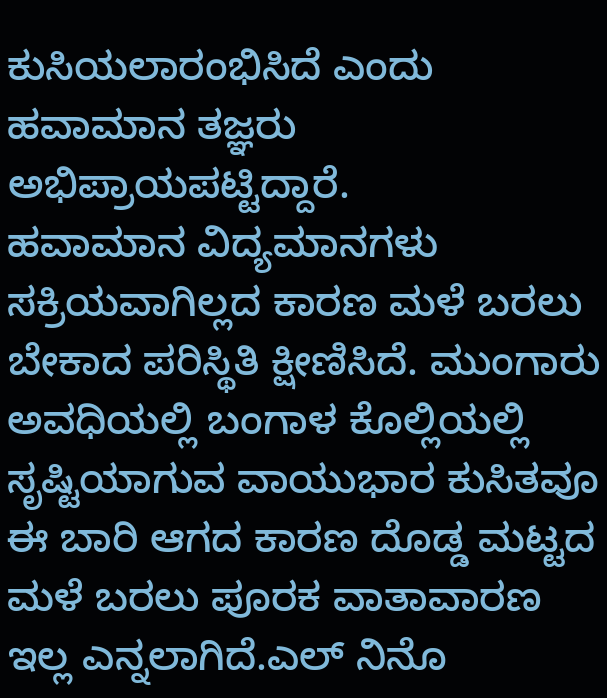ಕುಸಿಯಲಾರಂಭಿಸಿದೆ ಎಂದು ಹವಾಮಾನ ತಜ್ಞರು ಅಭಿಪ್ರಾಯಪಟ್ಟಿದ್ದಾರೆ.
ಹವಾಮಾನ ವಿದ್ಯಮಾನಗಳು ಸಕ್ರಿಯವಾಗಿಲ್ಲದ ಕಾರಣ ಮಳೆ ಬರಲು ಬೇಕಾದ ಪರಿಸ್ಥಿತಿ ಕ್ಷೀಣಿಸಿದೆ. ಮುಂಗಾರು ಅವಧಿಯಲ್ಲಿ ಬಂಗಾಳ ಕೊಲ್ಲಿಯಲ್ಲಿ ಸೃಷ್ಟಿಯಾಗುವ ವಾಯುಭಾರ ಕುಸಿತವೂ ಈ ಬಾರಿ ಆಗದ ಕಾರಣ ದೊಡ್ಡ ಮಟ್ಟದ ಮಳೆ ಬರಲು ಪೂರಕ ವಾತಾವಾರಣ ಇಲ್ಲ ಎನ್ನಲಾಗಿದೆ.ಎಲ್ ನಿನೊ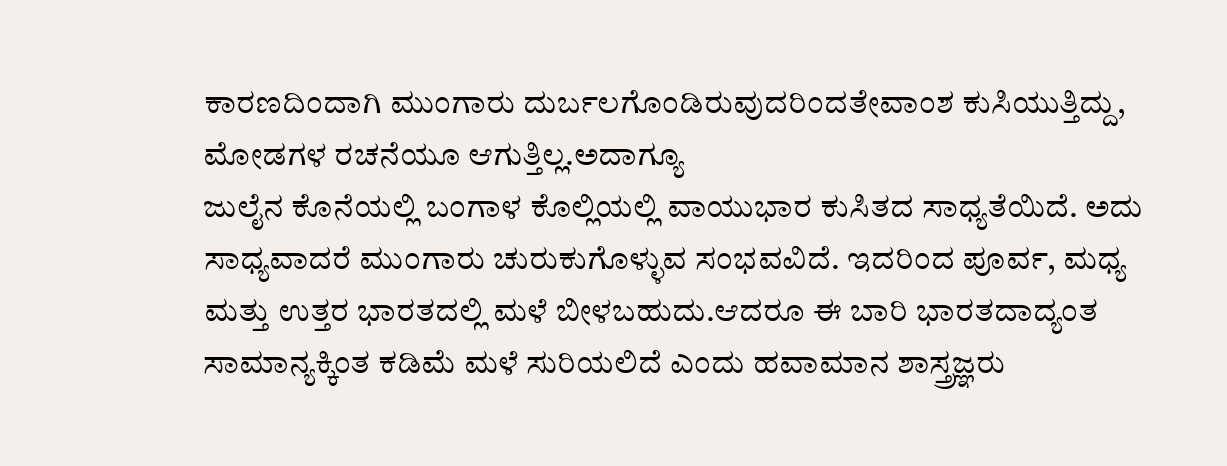ಕಾರಣದಿಂದಾಗಿ ಮುಂಗಾರು ದುರ್ಬಲಗೊಂಡಿರುವುದರಿಂದತೇವಾಂಶ ಕುಸಿಯುತ್ತಿದ್ದು, ಮೋಡಗಳ ರಚನೆಯೂ ಆಗುತ್ತಿಲ್ಲ.ಅದಾಗ್ಯೂ
ಜುಲೈನ ಕೊನೆಯಲ್ಲಿ ಬಂಗಾಳ ಕೊಲ್ಲಿಯಲ್ಲಿ ವಾಯುಭಾರ ಕುಸಿತದ ಸಾಧ್ಯತೆಯಿದೆ. ಅದು ಸಾಧ್ಯವಾದರೆ ಮುಂಗಾರು ಚುರುಕುಗೊಳ್ಳುವ ಸಂಭವವಿದೆ. ಇದರಿಂದ ಪೂರ್ವ, ಮಧ್ಯ ಮತ್ತು ಉತ್ತರ ಭಾರತದಲ್ಲಿ ಮಳೆ ಬೀಳಬಹುದು.ಆದರೂ ಈ ಬಾರಿ ಭಾರತದಾದ್ಯಂತ ಸಾಮಾನ್ಯಕ್ಕಿಂತ ಕಡಿಮೆ ಮಳೆ ಸುರಿಯಲಿದೆ ಎಂದು ಹವಾಮಾನ ಶಾಸ್ತ್ರಜ್ಞರು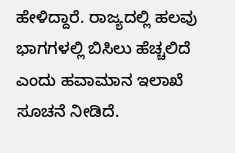ಹೇಳಿದ್ದಾರೆ. ರಾಜ್ಯದಲ್ಲಿ ಹಲವು ಭಾಗಗಳಲ್ಲಿ ಬಿಸಿಲು ಹೆಚ್ಚಲಿದೆ ಎಂದು ಹವಾಮಾನ ಇಲಾಖೆ ಸೂಚನೆ ನೀಡಿದೆ.